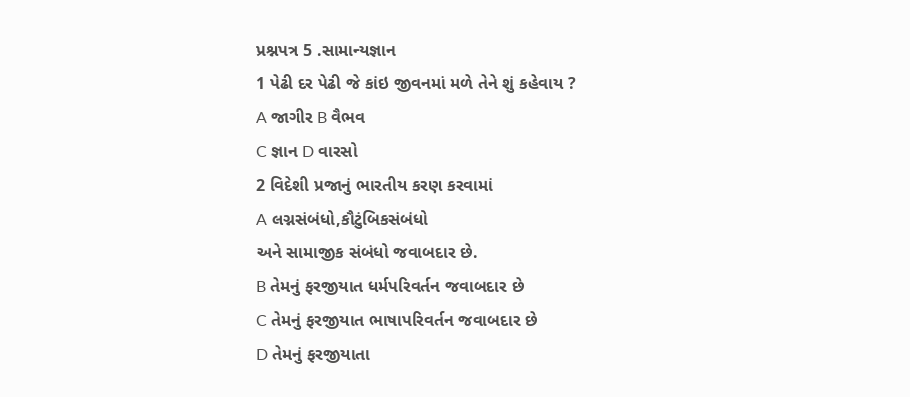પ્રશ્નપત્ર 5 .સામાન્યજ્ઞાન
1 પેઢી દર પેઢી જે કાંઇ જીવનમાં મળે તેને શું કહેવાય ?
A જાગીર B વૈભવ
C જ્ઞાન D વારસો
2 વિદેશી પ્રજાનું ભારતીય કરણ કરવામાં
A લગ્નસંબંધો,કૌટુંબિકસંબંધો
અને સામાજીક સંબંધો જવાબદાર છે.
B તેમનું ફરજીયાત ધર્મપરિવર્તન જવાબદાર છે
C તેમનું ફરજીયાત ભાષાપરિવર્તન જવાબદાર છે
D તેમનું ફરજીયાતા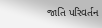જાતિ પરિવર્તન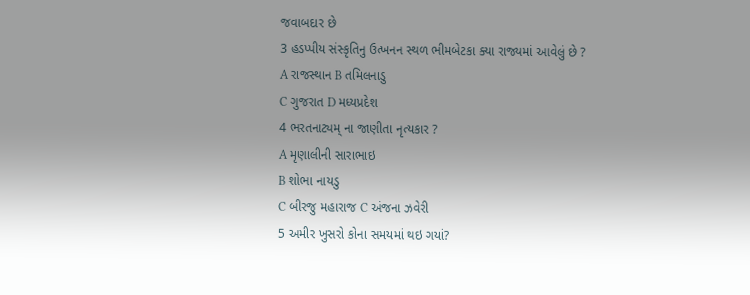જવાબદાર છે
3 હડપ્પીય સંસ્કૃતિનુ ઉત્ખનન સ્થળ ભીમબેટકા ક્યા રાજ્યમાં આવેલું છે ?
A રાજસ્થાન B તમિલનાડુ
C ગુજરાત D મધ્યપ્રદેશ
4 ભરતનાટ્યમ્ ના જાણીતા નૃત્યકાર ?
A મૃણાલીની સારાભાઇ
B શોભા નાયડુ
C બીરજુ મહારાજ C અંજના ઝવેરી
5 અમીર ખુસરો કોના સમયમાં થઇ ગયાં?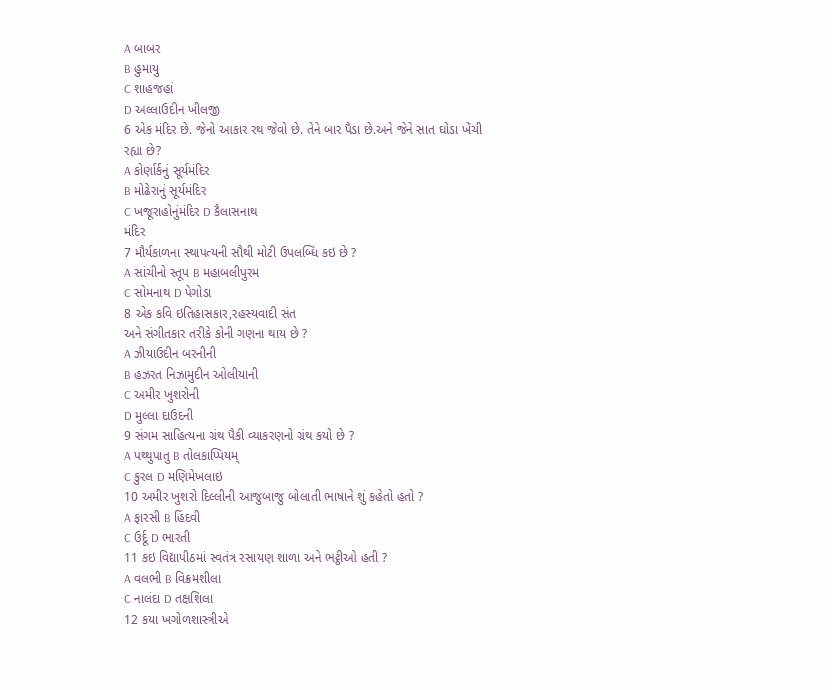A બાબર
B હુમાયુ
C શાહજહાં
D અલ્લાઉદીન ખીલજી
6 એક મંદિર છે. જેનો આકાર રથ જેવો છે. તેને બાર પૈડા છે.અને જેને સાત ઘોડા ખેંચી
રહ્યા છે?
A કોર્ણાર્કનું સૂર્યમંદિર
B મોઢેરાનું સૂર્યમંદિર
C ખજૂરાહોનુંમંદિર D કૈલાસનાથ
મંદિર
7 મૌર્યકાળના સ્થાપત્યની સૌથી મોટી ઉપલબ્ધિ કઇ છે ?
A સાંચીનો સ્તૂપ B મહાબલીપુરમ
C સોમનાથ D પેગોડા
8 એક કવિ ઇતિહાસકાર,રહસ્યવાદી સંત
અને સંગીતકાર તરીકે કોની ગણના થાય છે ?
A ઝીયાઉદીન બરનીની
B હઝરત નિઝામુદીન ઓલીયાની
C અમીર ખુશરોની
D મુલ્લા દાઉદની
9 સંગમ સાહિત્યના ગ્રંથ પૈકી વ્યાકરણનો ગ્રંથ કયો છે ?
A પથ્થુપાતુ B તોલકાપ્પિયમ્
C કુરલ D મણિમેખલાઇ
10 અમીર ખુશરો દિલ્લીની આજુબાજુ બોલાતી ભાષાને શું કહેતો હતો ?
A ફારસી B હિંદવી
C ઉર્દૂ D ભારતી
11 કઇ વિદ્યાપીઠમાં સ્વતંત્ર રસાયણ શાળા અને ભટ્ઠીઓ હતી ?
A વલભી B વિક્રમશીલા
C નાલંદા D તક્ષશિલા
12 કયા ખગોળશાસ્ત્રીએ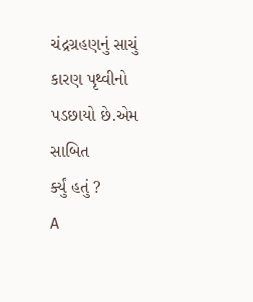ચંદ્રગ્રહણનું સાચું કારણ પૃથ્વીનો પડછાયો છે.એમ સાબિત
ર્ક્યું હતું ?
A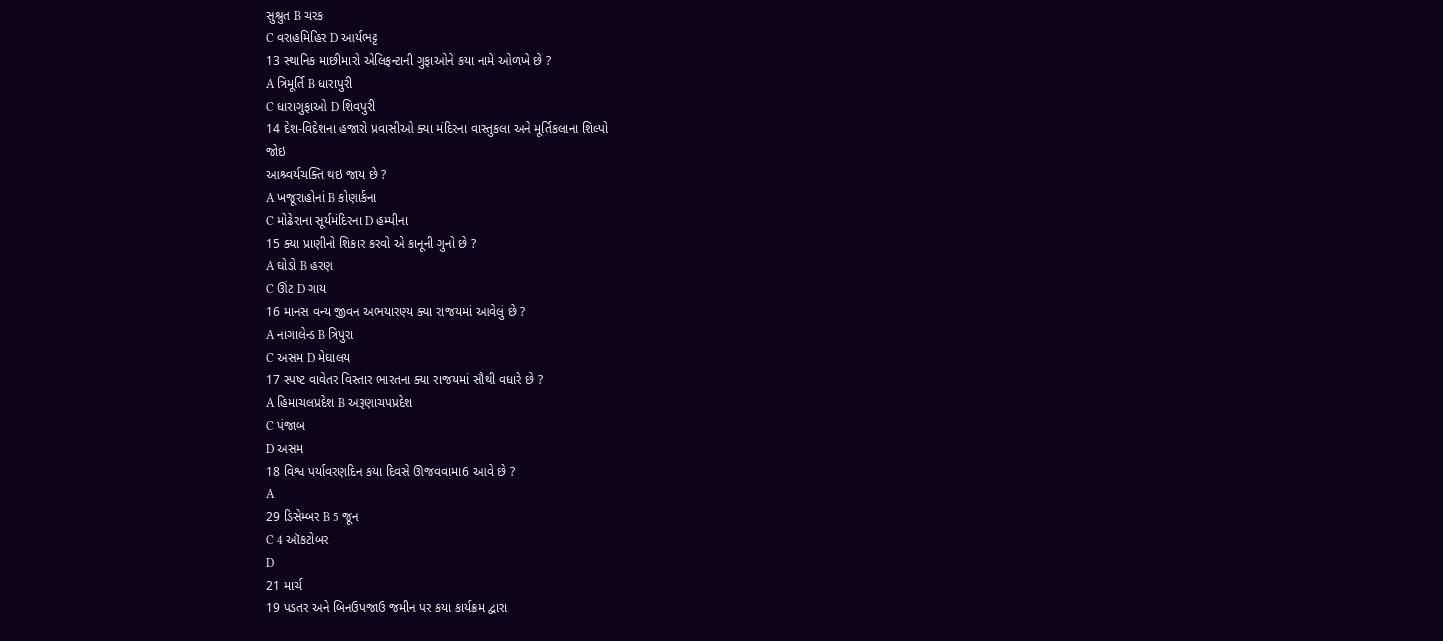સુશ્રુત B ચરક
C વરાહમિહિર D આર્યભટ્ટ
13 સ્થાનિક માછીમારો એલિફન્ટાની ગુફાઓને કયા નામે ઓળખે છે ?
A ત્રિમૂર્તિ B ધારાપુરી
C ધારાગુફાઓ D શિવપુરી
14 દેશ-વિદેશના હજારો પ્રવાસીઓ ક્યા મંદિરના વાસ્તુકલા અને મૂર્તિકલાના શિલ્પો
જોઇ
આશ્ર્વર્યચક્તિ થઇ જાય છે ?
A ખજૂરાહોનાં B કોણાર્કના
C મોઢેરાના સૂર્યમંદિરના D હમ્પીના
15 ક્યા પ્રાણીનો શિકાર કરવો એ કાનૂની ગુનો છે ?
A ઘોડો B હરણ
C ઊંટ D ગાય
16 માનસ વન્ય જીવન અભયારણ્ય ક્યા રાજયમાં આવેલું છે ?
A નાગાલેન્ડ B ત્રિપુરા
C અસમ D મેઘાલય
17 સ્પષ્ટ વાવેતર વિસ્તાર ભારતના ક્યા રાજયમાં સૌથી વધારે છે ?
A હિમાચલપ્રદેશ B અરૂણાચપપ્રદેશ
C પંજાબ
D અસમ
18 વિશ્વ પર્યાવરણદિન કયા દિવસે ઊજવવામા6 આવે છે ?
A
29 ડિસેમ્બર B 5 જૂન
C 4 ઑકટોબર
D
21 માર્ચ
19 પડતર અને બિનઉપજાઉ જમીન પર કયા કાર્યક્રમ દ્વારા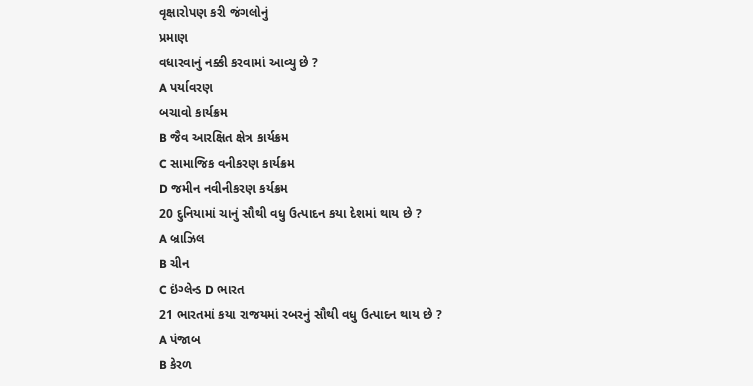વૃક્ષારોપણ કરી જંગલોનું
પ્રમાણ
વધારવાનું નક્કી કરવામાં આવ્યુ છે ?
A પર્યાવરણ
બચાવો કાર્યક્રમ
B જૈવ આરક્ષિત ક્ષેત્ર કાર્યક્રમ
C સામાજિક વનીકરણ કાર્યક્રમ
D જમીન નવીનીકરણ કર્યક્રમ
20 દુનિયામાં ચાનું સૌથી વધુ ઉત્પાદન કયા દેશમાં થાય છે ?
A બ્રાઝિલ
B ચીન
C ઇંગ્લેન્ડ D ભારત
21 ભારતમાં કયા રાજયમાં રબરનું સૌથી વધુ ઉત્પાદન થાય છે ?
A પંજાબ
B કેરળ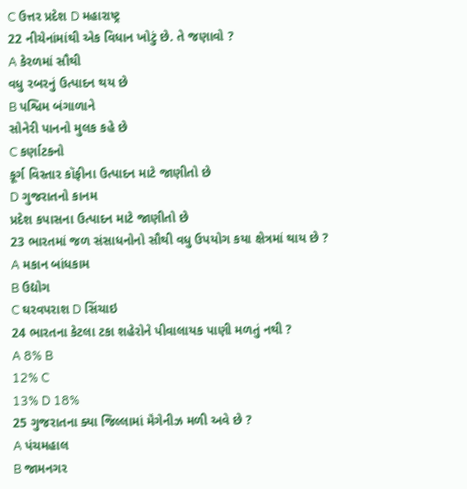C ઉત્તર પ્રદેશ D મહારાષ્ટ્ર
22 નીચેનાંમાંથી એક વિધાન ખોટું છે. તે જણાવો ?
A કેરળમાં સૌથી
વધુ રબરનું ઉત્પાદન થય છે
B પશ્વિમ બંગાળાને
સોનેરી પાનનો મુલક કહે છે
C કર્ણાટકનો
કૂર્ગ વિસ્તાર કૉફીના ઉત્પાદન માટે જાણીતો છે
D ગુજરાતનો કાનમ
પ્રદેશ કપાસના ઉત્પાદન માટે જાણીતો છે
23 ભારતમાં જળ સંસાધનોનો સૌથી વધુ ઉપયોગ કયા ક્ષેત્રમાં થાય છે ?
A મકાન બાંધકામ
B ઉદ્યોગ
C ઘરવપરાશ D સિંચાઇ
24 ભારતના કેટલા ટકા શહેરોને પીવાલાયક પાણી મળતું નથી ?
A 8% B
12% C
13% D 18%
25 ગુજરાતના ક્યા જિલ્લામાં મૅંગેનીઝ મળી અવે છે ?
A પંચમહાલ
B જામનગર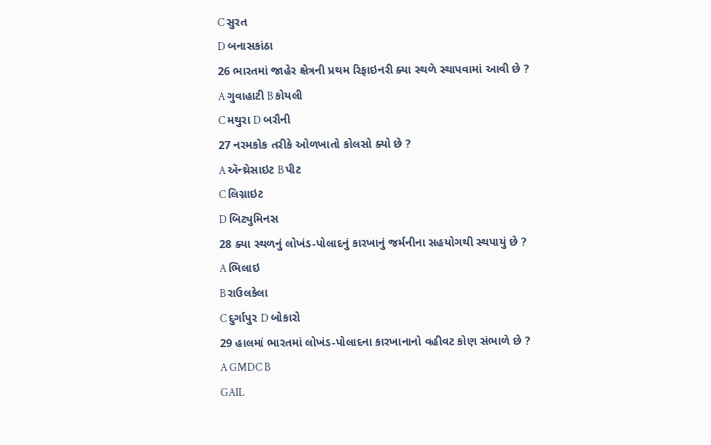C સુરત
D બનાસકાંઠા
26 ભારતમાં જાહેર ક્ષેત્રની પ્રથમ રિફાઇનરી ક્યા સ્થળે સ્થાપવામાં આવી છે ?
A ગુવાહાટી B કોયલી
C મથુરા D બરૌની
27 નરમકોક તરીકે ઓળખાતો કોલસો ક્યો છે ?
A ઍન્થ્રેસાઇટ B પીટ
C લિગ્નાઇટ
D બિટ્યુમિનસ
28 ક્યા સ્થળનું લોખંડ-પોલાદનું કારખાનું જર્મનીના સહયોગથી સ્થપાયું છે ?
A ભિલાઇ
B રાઉલકેલા
C દુર્ગાપુર D બોકારો
29 હાલમાં ભારતમાં લોખંડ-પોલાદના કારખાનાનો વહીવટ કોણ સંભાળે છે ?
A GMDC B
GAIL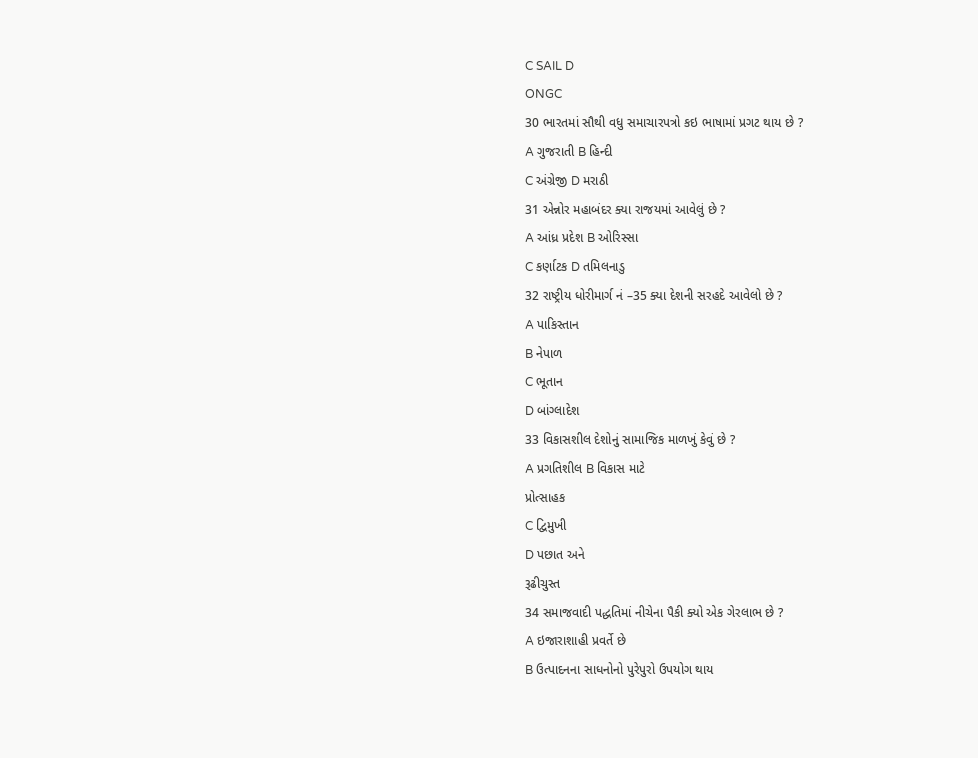C SAIL D
ONGC
30 ભારતમાં સૌથી વધુ સમાચારપત્રો કઇ ભાષામાં પ્રગટ થાય છે ?
A ગુજરાતી B હિન્દી
C અંગ્રેજી D મરાઠી
31 એન્નોર મહાબંદર ક્યા રાજયમાં આવેલું છે ?
A આંધ્ર પ્રદેશ B ઓરિસ્સા
C કર્ણાટક D તમિલનાડુ
32 રાષ્ટ્રીય ધોરીમાર્ગ નં –35 ક્યા દેશની સરહદે આવેલો છે ?
A પાકિસ્તાન
B નેપાળ
C ભૂતાન
D બાંગ્લાદેશ
33 વિકાસશીલ દેશોનું સામાજિક માળખું કેવું છે ?
A પ્રગતિશીલ B વિકાસ માટે
પ્રોત્સાહક
C દ્વિમુખી
D પછાત અને
રૂઢીચુસ્ત
34 સમાજવાદી પદ્ધતિમાં નીચેના પૈકી ક્યો એક ગેરલાભ છે ?
A ઇજારાશાહી પ્રવર્તે છે
B ઉત્પાદનના સાધનોનો પુરેપુરો ઉપયોગ થાય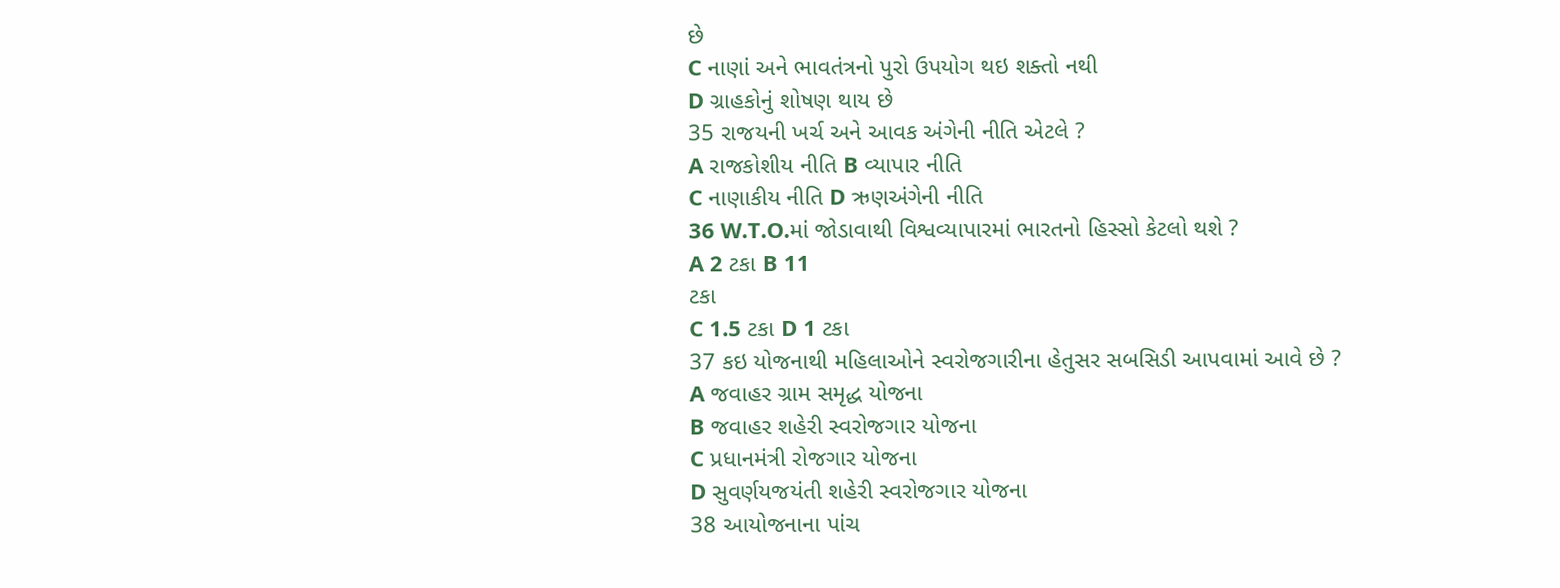છે
C નાણાં અને ભાવતંત્રનો પુરો ઉપયોગ થઇ શક્તો નથી
D ગ્રાહકોનું શોષણ થાય છે
35 રાજયની ખર્ચ અને આવક અંગેની નીતિ એટલે ?
A રાજકોશીય નીતિ B વ્યાપાર નીતિ
C નાણાકીય નીતિ D ઋણઅંગેની નીતિ
36 W.T.O.માં જોડાવાથી વિશ્વવ્યાપારમાં ભારતનો હિસ્સો કેટલો થશે ?
A 2 ટકા B 11
ટકા
C 1.5 ટકા D 1 ટકા
37 કઇ યોજનાથી મહિલાઓને સ્વરોજગારીના હેતુસર સબસિડી આપવામાં આવે છે ?
A જવાહર ગ્રામ સમૃદ્ધ યોજના
B જવાહર શહેરી સ્વરોજગાર યોજના
C પ્રધાનમંત્રી રોજગાર યોજના
D સુવર્ણયજયંતી શહેરી સ્વરોજગાર યોજના
38 આયોજનાના પાંચ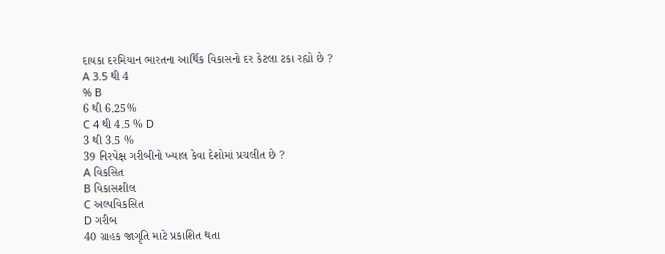દાયકા દરમિયાન ભારતના આર્થિક વિકાસનો દર કેટલા ટકા રહ્યો છે ?
A 3.5 થી 4
% B
6 થી 6.25%
C 4 થી 4.5 % D
3 થી 3.5 %
39 નિરપેક્ષ ગરીબીનો ખ્યાલ કેવા દેશોમાં પ્રચલીત છે ?
A વિકસિત
B વિકાસશીલ
C અલ્પવિકસિત
D ગરીબ
40 ગ્રાહક જાગૃતિ માટે પ્રકાશિત થતા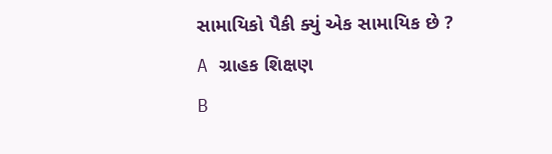સામાયિકો પૈકી ક્યું એક સામાયિક છે ?
A ગ્રાહક શિક્ષણ
B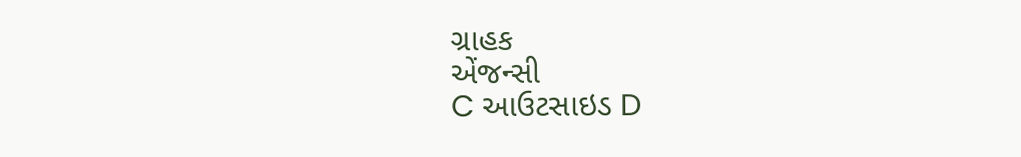ગ્રાહક
એંજન્સી
C આઉટસાઇડ D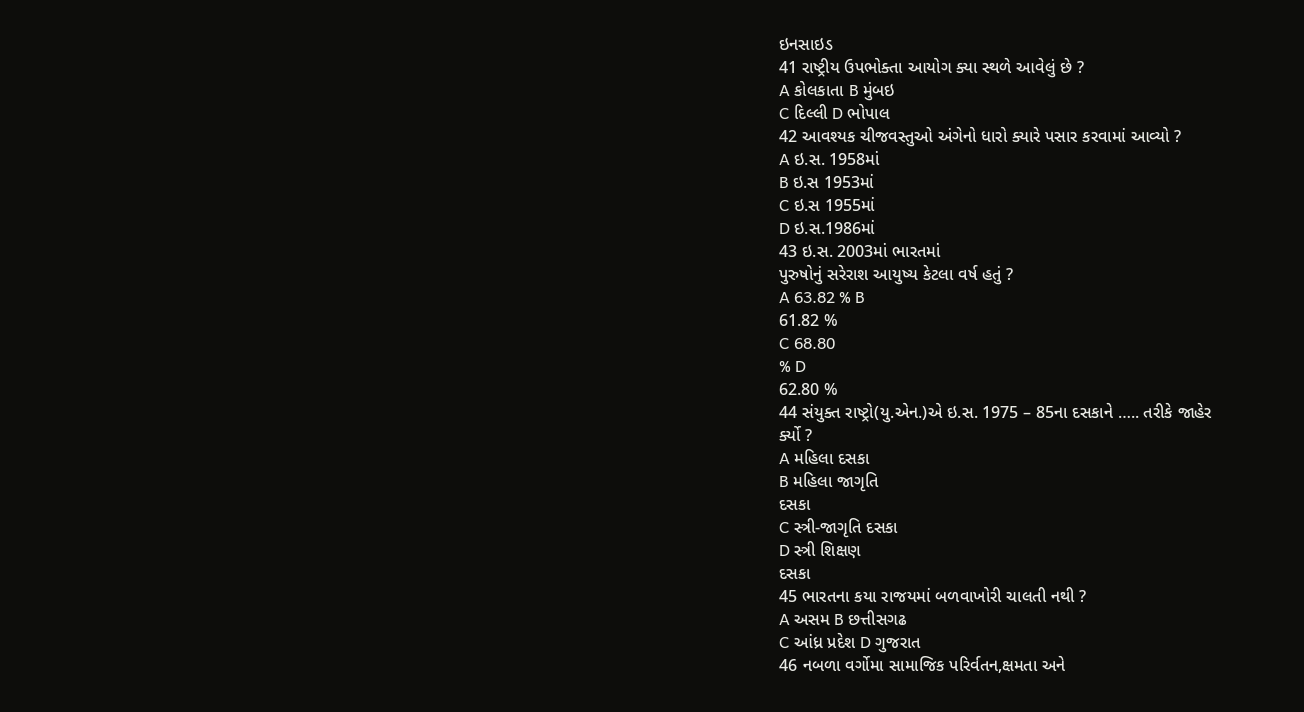ઇનસાઇડ
41 રાષ્ટ્રીય ઉપભોક્તા આયોગ ક્યા સ્થળે આવેલું છે ?
A કોલકાતા B મુંબઇ
C દિલ્લી D ભોપાલ
42 આવશ્યક ચીજવસ્તુઓ અંગેનો ધારો ક્યારે પસાર કરવામાં આવ્યો ?
A ઇ.સ. 1958માં
B ઇ.સ 1953માં
C ઇ.સ 1955માં
D ઇ.સ.1986માં
43 ઇ.સ. 2003માં ભારતમાં
પુરુષોનું સરેરાશ આયુષ્ય કેટલા વર્ષ હતું ?
A 63.82 % B
61.82 %
C 68.80
% D
62.80 %
44 સંયુક્ત રાષ્ટ્રો(યુ.એન.)એ ઇ.સ. 1975 – 85ના દસકાને ….. તરીકે જાહેર
ર્ક્યો ?
A મહિલા દસકા
B મહિલા જાગૃતિ
દસકા
C સ્ત્રી-જાગૃતિ દસકા
D સ્ત્રી શિક્ષણ
દસકા
45 ભારતના કયા રાજયમાં બળવાખોરી ચાલતી નથી ?
A અસમ B છત્તીસગઢ
C આંધ્ર પ્રદેશ D ગુજરાત
46 નબળા વર્ગોમા સામાજિક પરિર્વતન,ક્ષમતા અને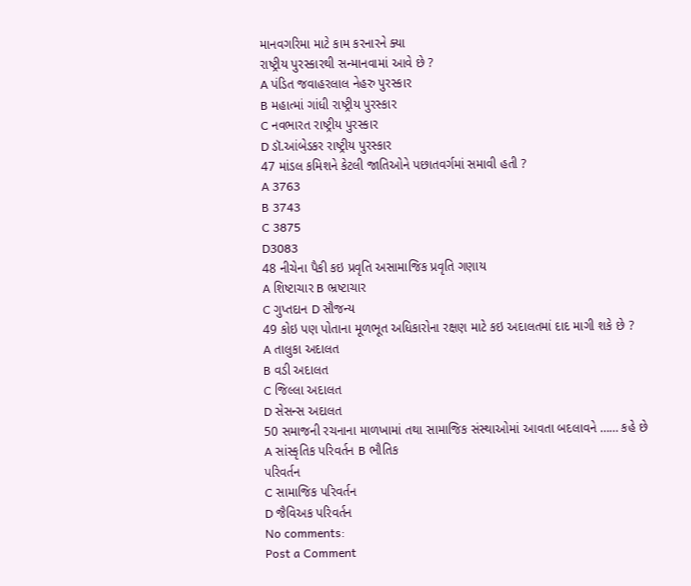માનવગરિમા માટે કામ કરનારને ક્યા
રાષ્ટ્રીય પુરસ્કારથી સન્માનવામાં આવે છે ?
A પંડિત જવાહરલાલ નેહરુ પુરસ્કાર
B મહાત્માં ગાંધી રાષ્ટ્રીય પુરસ્કાર
C નવભારત રાષ્ટ્રીય પુરસ્કાર
D ડૉ.આંબેડકર રાષ્ટ્રીય પુરસ્કાર
47 માંડલ કમિશને કેટલી જાતિઓને પછાતવર્ગમાં સમાવી હતી ?
A 3763
B 3743
C 3875
D3083
48 નીચેના પૈકી કઇ પ્રવૃતિ અસામાજિક પ્રવૃતિ ગણાય
A શિષ્ટાચાર B ભ્રષ્ટાચાર
C ગુપ્તદાન D સૌજન્ય
49 કોઇ પણ પોતાના મૂળભૂત અધિકારોના રક્ષણ માટે કઇ અદાલતમાં દાદ માગી શકે છે ?
A તાલુકા અદાલત
B વડી અદાલત
C જિલ્લા અદાલત
D સેસન્સ અદાલત
50 સમાજની રચનાના માળખામાં તથા સામાજિક સંસ્થાઓમાં આવતા બદલાવને …… કહે છે
A સાંસ્કૃતિક પરિવર્તન B ભૌતિક
પરિવર્તન
C સામાજિક પરિવર્તન
D જૈવિઅક પરિવર્તન
No comments:
Post a Comment